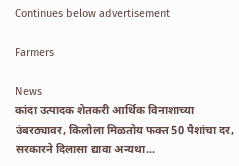Continues below advertisement

Farmers

News
कांदा उत्पादक शेतकरी आर्थिक विनाशाच्या उंबरठ्यावर, किलोला मिळतोय फक्त 50 पैशांचा दर, सरकारने दिलासा द्यावा अन्यथा...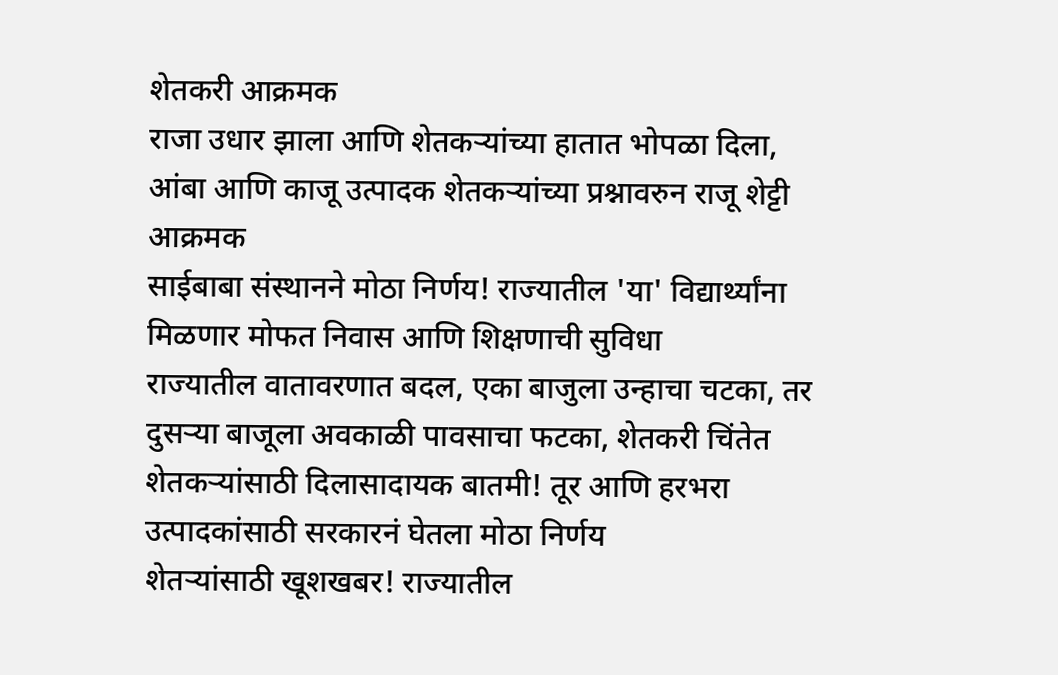शेतकरी आक्रमक
राजा उधार झाला आणि शेतकऱ्यांच्या हातात भोपळा दिला, आंबा आणि काजू उत्पादक शेतकऱ्यांच्या प्रश्नावरुन राजू शेट्टी आक्रमक
साईबाबा संस्थानने मोठा निर्णय! राज्यातील 'या' विद्यार्थ्यांना मिळणार मोफत निवास आणि शिक्षणाची सुविधा
राज्यातील वातावरणात बदल, एका बाजुला उन्हाचा चटका, तर दुसऱ्या बाजूला अवकाळी पावसाचा फटका, शेतकरी चिंतेत
शेतकऱ्यांसाठी दिलासादायक बातमी! तूर आणि हरभरा उत्पादकांसाठी सरकारनं घेतला मोठा निर्णय
शेतऱ्यांसाठी खूशखबर! राज्यातील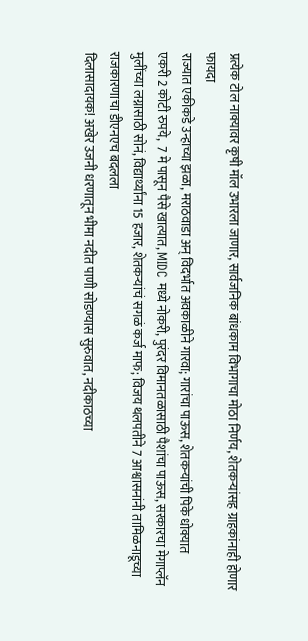प्रत्येक टोल नाक्यावर कृषी मॉल उभारला जाणार, सार्वजनिक बांधकाम विभागाचा मोठा निर्णय, शेतकऱ्यांसह ग्राहकांनाही होणार फायदा
राज्यात एकीकडे उन्हाच्या झळा, मराठवाडा अन् विदर्भात अवकाळीने गारवा; गारांचा पाऊस, शेतकऱ्यांची पिके धोक्यात
एकरी 2 कोटी रुपये,  7 मे पासून पैसे खात्यात, MIDC मध्ये नोकरी, पुरंदर विमानतळासाठी पैशांचा पाऊस, सरकारचा मेगाप्लॅन
मुलींच्या लग्नासाठी सोनं, विद्यार्थ्यांना 15 हजार, शेतकऱ्यांचं सगळं कर्ज माफ; विजय थलपतीने 7 आश्वासनांनी तामिळनाडूच्या राजकारणाचा डीएनएच बदलला
दिलासादायक! अखेर उजनी धरणातून भीमा नदीत पाणी सोडण्यास सुरुवात, नदीकाठच्या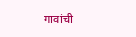गावांची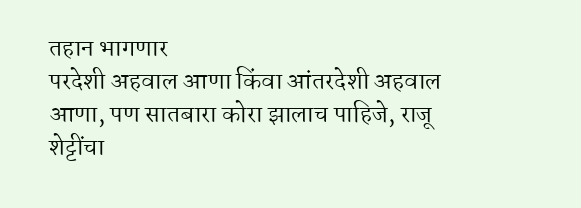तहान भागणार
परदेशी अहवाल आणा किंवा आंतरदेशी अहवाल आणा, पण सातबारा कोरा झालाच पाहिजे, राजू शेट्टींचा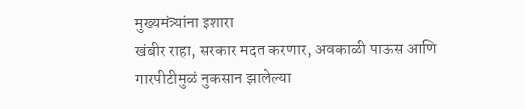मुख्यमंत्र्यांना इशारा
खंबीर राहा, सरकार मदत करणार, अवकाळी पाऊस आणि गारपीटीमुळं नुकसान झालेल्या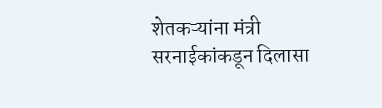शेतकऱ्यांना मंत्री सरनाईकांकडून दिलासा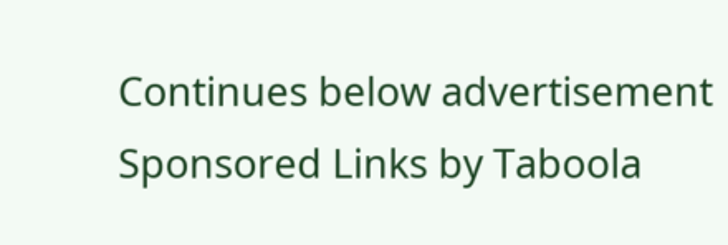Continues below advertisement
Sponsored Links by Taboola